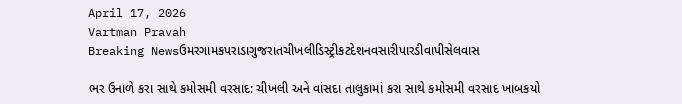April 17, 2026
Vartman Pravah
Breaking Newsઉમરગામકપરાડાગુજરાતચીખલીડિસ્ટ્રીકટદેશનવસારીપારડીવાપીસેલવાસ

ભર ઉનાળે કરા સાથે કમોસમી વરસાદ: ચીખલી અને વાંસદા તાલુકામાં કરા સાથે કમોસમી વરસાદ ખાબકયો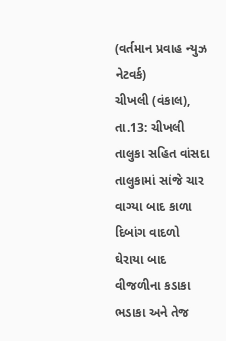(વર્તમાન પ્રવાહ ન્‍યુઝ નેટવર્ક)
ચીખલી (વંકાલ), તા.13: ચીખલી તાલુકા સહિત વાંસદા તાલુકામાં સાંજે ચાર વાગ્‍યા બાદ કાળા દિબાંગ વાદળો ઘેરાયા બાદ વીજળીના કડાકા ભડાકા અને તેજ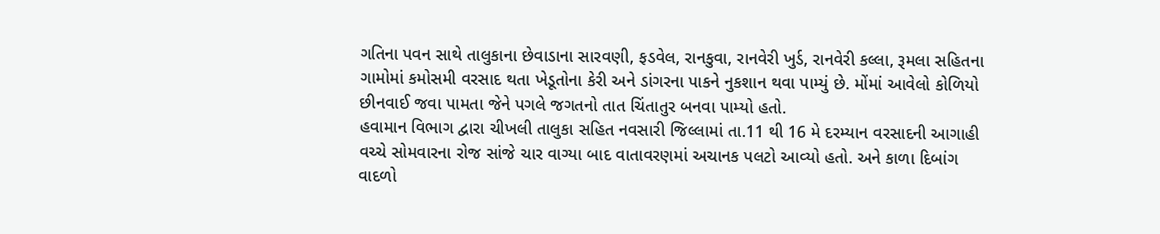ગતિના પવન સાથે તાલુકાના છેવાડાના સારવણી, ફડવેલ, રાનકુવા, રાનવેરી ખુર્ડ, રાનવેરી કલ્લા, રૂમલા સહિતના ગામોમાં કમોસમી વરસાદ થતા ખેડૂતોના કેરી અને ડાંગરના પાકને નુકશાન થવા પામ્‍યું છે. મોંમાં આવેલો કોળિયો છીનવાઈ જવા પામતા જેને પગલે જગતનો તાત ચિંતાતુર બનવા પામ્‍યો હતો.
હવામાન વિભાગ દ્વારા ચીખલી તાલુકા સહિત નવસારી જિલ્લામાં તા.11 થી 16 મે દરમ્‍યાન વરસાદની આગાહી વચ્‍ચે સોમવારના રોજ સાંજે ચાર વાગ્‍યા બાદ વાતાવરણમાં અચાનક પલટો આવ્‍યો હતો. અને કાળા દિબાંગ વાદળો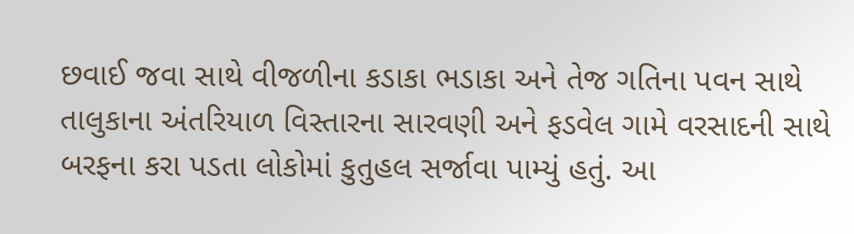છવાઈ જવા સાથે વીજળીના કડાકા ભડાકા અને તેજ ગતિના પવન સાથે તાલુકાના અંતરિયાળ વિસ્‍તારના સારવણી અને ફડવેલ ગામે વરસાદની સાથે બરફના કરા પડતા લોકોમાં કુતુહલ સર્જાવા પામ્‍યું હતું. આ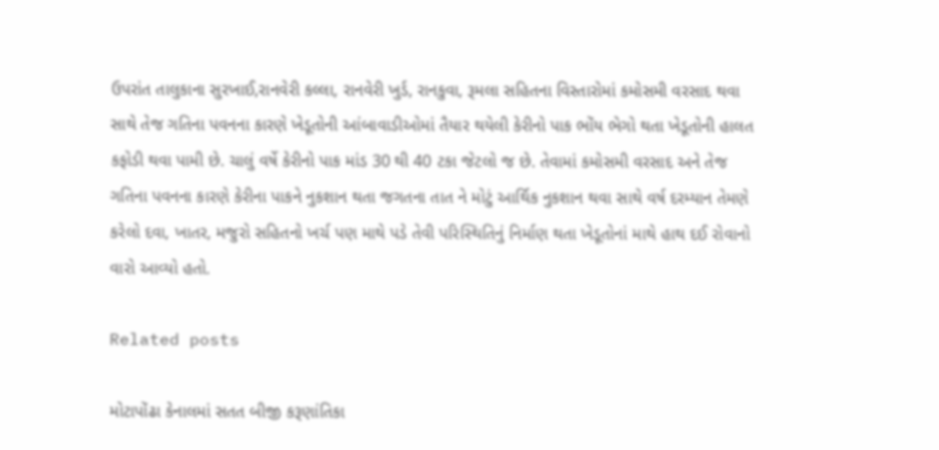ઉપરાંત તાલુકાના સુરખાઈ,રાનવેરી કલ્લા, રાનવેરી ખુર્ડ, રાનકુવા, રૂમલા સહિતના વિસ્‍તારોમાં કમોસમી વરસાદ થવા સાથે તેજ ગતિના પવનના કારણે ખેડૂતોની આંબાવાડીઓમાં તૈયાર થયેલી કેરીનો પાક ભોંય ભેગો થતા ખેડૂતોની હાલત કફોડી થવા પામી છે. ચાલું વર્ષે કેરીનો પાક માંડ 30 થી 40 ટકા જેટલો જ છે. તેવામાં કમોસમી વરસાદ અને તેજ ગતિના પવનના કારણે કેરીના પાકને નુકશાન થતા જગતના તાત ને મોટું આર્થિક નુકશાન થવા સાથે વર્ષ દરમ્‍યાન તેમણે કરેલો દવા, ખાતર, મજુરો સહિતનો ખર્ચ પણ માથે પડે તેવી પરિસ્‍થિતિનું નિર્માણ થતા ખેડૂતોનાં માથે હાથ દઈ રોવાનો વારો આવ્‍યો હતો.

Related posts

મોટાપોંઢા કેનાલમાં સતત બીજી કરૂણાંતિકા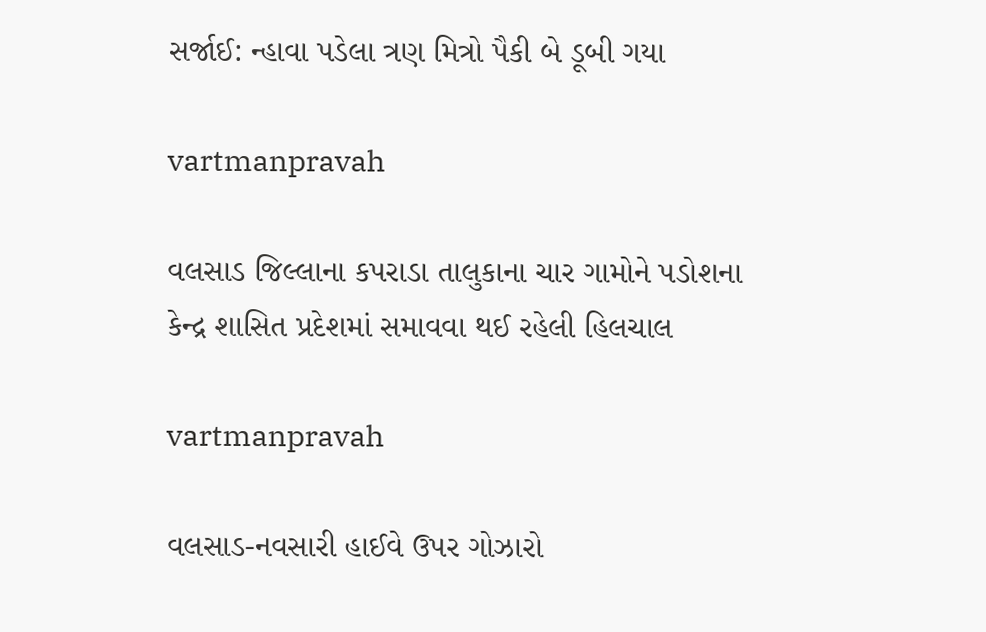સર્જાઈ: ન્‍હાવા પડેલા ત્રણ મિત્રો પૈકી બે ડૂબી ગયા

vartmanpravah

વલસાડ જિલ્લાના કપરાડા તાલુકાના ચાર ગામોને પડોશના કેન્‍દ્ર શાસિત પ્રદેશમાં સમાવવા થઈ રહેલી હિલચાલ

vartmanpravah

વલસાડ-નવસારી હાઈવે ઉપર ગોઝારો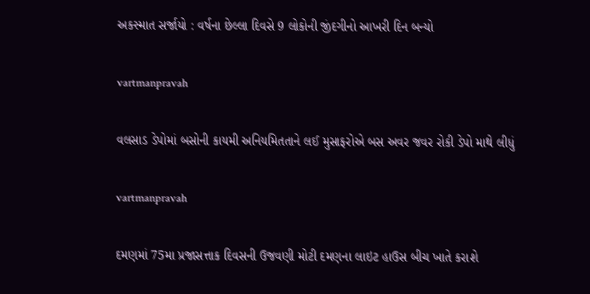અકસ્‍માત સર્જાયો : વર્ષના છેલ્લા દિવસે 9 લોકોની જીંદગીનો આખરી દિન બન્‍યો

vartmanpravah

વલસાડ ડેપોમાં બસોની કાયમી અનિયમિતતાને લઈ મુસાફરોએ બસ અવર જવર રોકી ડેપો માથે લીધું

vartmanpravah

દમણમાં 75મા પ્રજાસત્તાક દિવસની ઉજવણી મોટી દમણના લાઇટ હાઉસ બીચ ખાતે કરાશે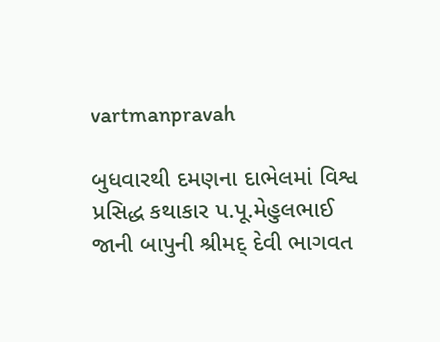vartmanpravah

બુધવારથી દમણના દાભેલમાં વિશ્વ પ્રસિદ્ધ કથાકાર પ.પૂ.મેહુલભાઈ જાની બાપુની શ્રીમદ્‌ દેવી ભાગવત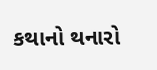કથાનો થનારો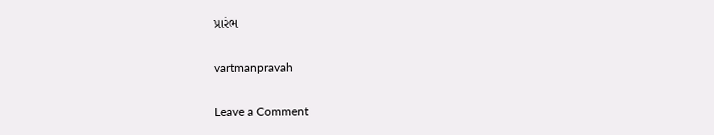પ્રારંભ

vartmanpravah

Leave a Comment